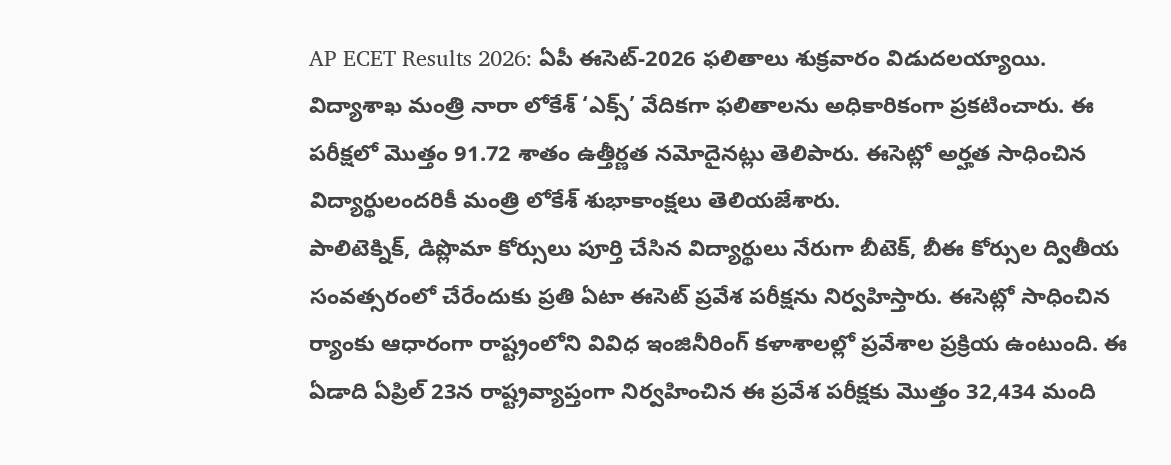AP ECET Results 2026: ఏపీ ఈసెట్-2026 ఫలితాలు శుక్రవారం విడుదలయ్యాయి. విద్యాశాఖ మంత్రి నారా లోకేశ్ ‘ఎక్స్’ వేదికగా ఫలితాలను అధికారికంగా ప్రకటించారు. ఈ పరీక్షలో మొత్తం 91.72 శాతం ఉత్తీర్ణత నమోదైనట్లు తెలిపారు. ఈసెట్లో అర్హత సాధించిన విద్యార్థులందరికీ మంత్రి లోకేశ్ శుభాకాంక్షలు తెలియజేశారు.
పాలిటెక్నిక్, డిప్లొమా కోర్సులు పూర్తి చేసిన విద్యార్థులు నేరుగా బీటెక్, బీఈ కోర్సుల ద్వితీయ సంవత్సరంలో చేరేందుకు ప్రతి ఏటా ఈసెట్ ప్రవేశ పరీక్షను నిర్వహిస్తారు. ఈసెట్లో సాధించిన ర్యాంకు ఆధారంగా రాష్ట్రంలోని వివిధ ఇంజినీరింగ్ కళాశాలల్లో ప్రవేశాల ప్రక్రియ ఉంటుంది. ఈ ఏడాది ఏప్రిల్ 23న రాష్ట్రవ్యాప్తంగా నిర్వహించిన ఈ ప్రవేశ పరీక్షకు మొత్తం 32,434 మంది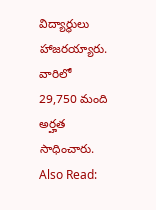విద్యార్థులు హాజరయ్యారు. వారిలో 29,750 మంది అర్హత సాధించారు.
Also Read: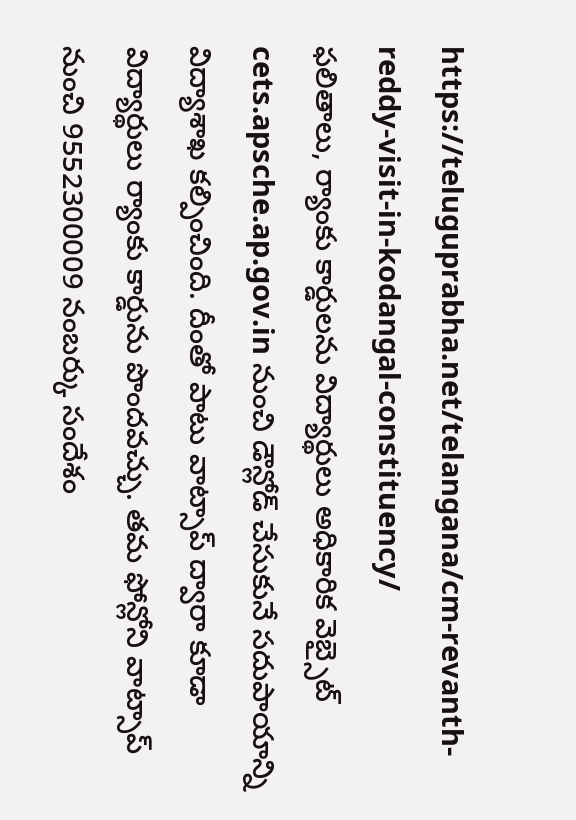https://teluguprabha.net/telangana/cm-revanth-reddy-visit-in-kodangal-constituency/
ఫలితాలు, ర్యాంకు కార్డులను విద్యార్థులు అధికారిక వెబ్సైట్ cets.apsche.ap.gov.in నుంచి డౌన్లోడ్ చేసుకునే సదుపాయాన్ని విద్యాశాఖ కల్పించింది. దీంతో పాటు వాట్సాప్ ద్వారా కూడా విద్యార్థులు ర్యాంకు కార్డును పొందవచ్చు. తమ ఫోన్లోని వాట్సాప్ నుంచి 9552300009 నంబర్కు సందేశం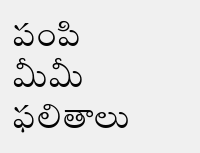పంపి మీమీ ఫలితాలు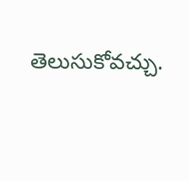తెలుసుకోవచ్చు.